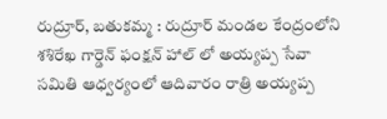రుద్రూర్, బతుకమ్మ : రుద్రూర్ మండల కేంద్రంలోని శశిరేఖ గార్డెన్ ఫంక్షన్ హాల్ లో అయ్యప్ప సేవా సమితి ఆధ్వర్యంలో ఆదివారం రాత్రి అయ్యప్ప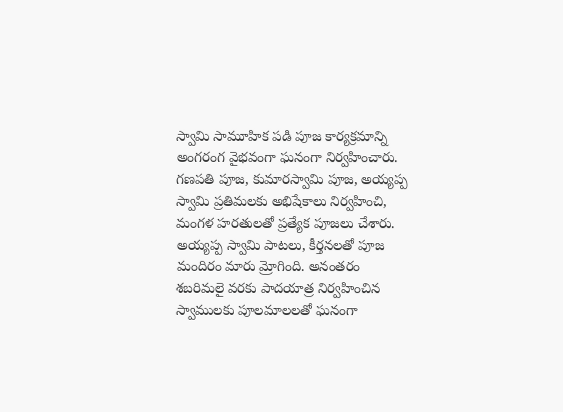స్వామి సామూహిక పడి పూజ కార్యక్రమాన్ని అంగరంగ వైభవంగా ఘనంగా నిర్వహించారు. గణపతి పూజ, కుమారస్వామి పూజ, అయ్యప్ప స్వామి ప్రతిమలకు అభిషేకాలు నిర్వహించి, మంగళ హరతులతో ప్రత్యేక పూజలు చేశారు. అయ్యప్ప స్వామి పాటలు, కీర్తనలతో పూజ మందిరం మారు మ్రోగింది. అనంతరం శబరిమలై వరకు పాదయాత్ర నిర్వహించిన స్వాములకు పూలమాలలతో ఘనంగా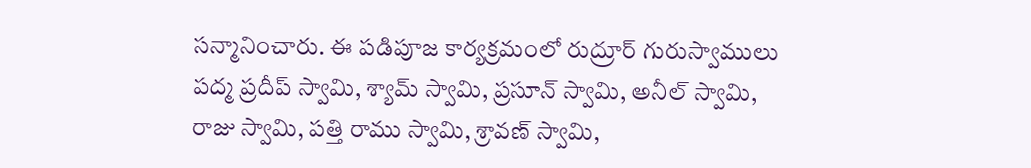సన్మానించారు. ఈ పడిపూజ కార్యక్రమంలో రుద్రూర్ గురుస్వాములు పద్మ ప్రదీప్ స్వామి, శ్యామ్ స్వామి, ప్రసూన్ స్వామి, అనీల్ స్వామి, రాజు స్వామి, పత్తి రాము స్వామి, శ్రావణ్ స్వామి,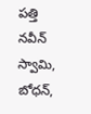పత్తి నవీన్ స్వామి, బోధన్,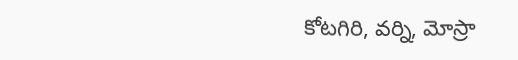కోటగిరి, వర్ని, మోస్రా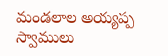మండలాల అయ్యప్ప స్వాములు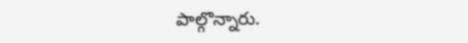పాల్గొన్నారు.